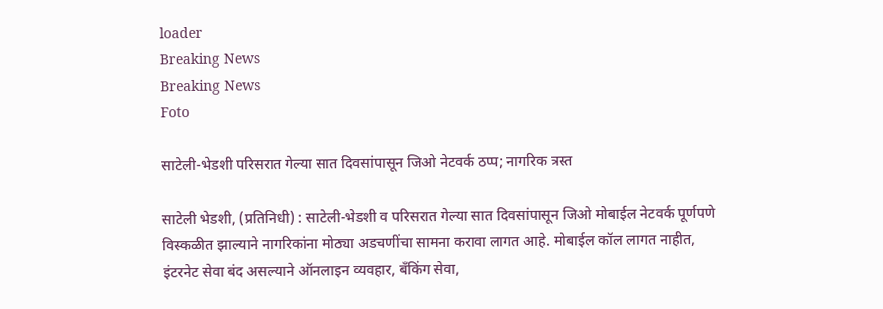loader
Breaking News
Breaking News
Foto

साटेली-भेडशी परिसरात गेल्या सात दिवसांपासून जिओ नेटवर्क ठप्प; नागरिक त्रस्त

साटेली भेडशी, (प्रतिनिधी) : साटेली-भेडशी व परिसरात गेल्या सात दिवसांपासून जिओ मोबाईल नेटवर्क पूर्णपणे विस्कळीत झाल्याने नागरिकांना मोठ्या अडचणींचा सामना करावा लागत आहे. मोबाईल कॉल लागत नाहीत, इंटरनेट सेवा बंद असल्याने ऑनलाइन व्यवहार, बँकिंग सेवा,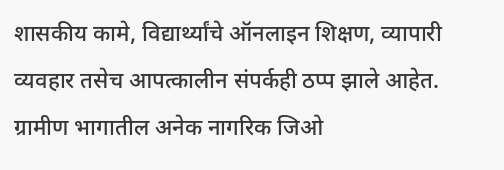शासकीय कामे, विद्यार्थ्यांचे ऑनलाइन शिक्षण, व्यापारी व्यवहार तसेच आपत्कालीन संपर्कही ठप्प झाले आहेत. ग्रामीण भागातील अनेक नागरिक जिओ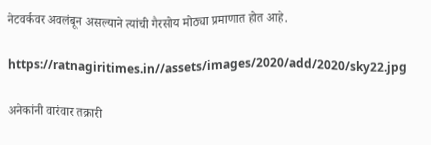नेटवर्कवर अवलंबून असल्याने त्यांची गैरसोय मोठ्या प्रमाणात होत आहे.

https://ratnagiritimes.in//assets/images/2020/add/2020/sky22.jpg

अनेकांनी वारंवार तक्रारी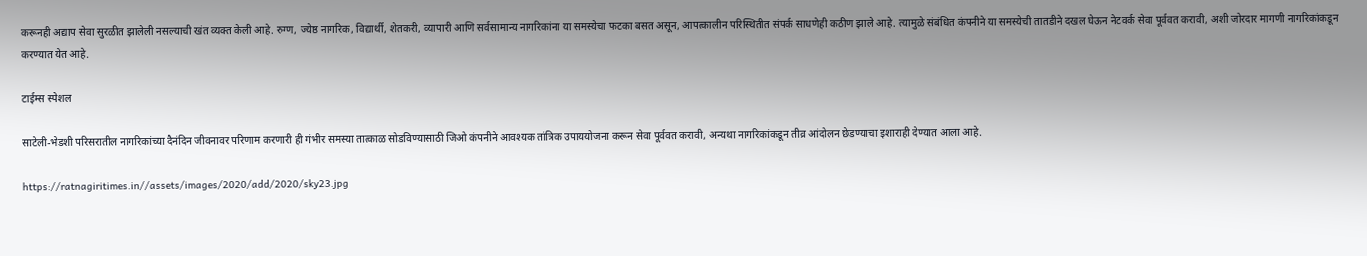करूनही अद्याप सेवा सुरळीत झालेली नसल्याची खंत व्यक्त केली आहे. रुग्ण, ज्येष्ठ नागरिक, विद्यार्थी, शेतकरी, व्यापारी आणि सर्वसामान्य नागरिकांना या समस्येचा फटका बसत असून, आपत्कालीन परिस्थितीत संपर्क साधणेही कठीण झाले आहे. त्यामुळे संबंधित कंपनीने या समस्येची तातडीने दखल घेऊन नेटवर्क सेवा पूर्ववत करावी, अशी जोरदार मागणी नागरिकांकडून करण्यात येत आहे.

टाईम्स स्पेशल

साटेली-भेडशी परिसरातील नागरिकांच्या दैनंदिन जीवनावर परिणाम करणारी ही गंभीर समस्या तात्काळ सोडविण्यासाठी जिओ कंपनीने आवश्यक तांत्रिक उपाययोजना करून सेवा पूर्ववत करावी, अन्यथा नागरिकांकडून तीव्र आंदोलन छेडण्याचा इशाराही देण्यात आला आहे.

https://ratnagiritimes.in//assets/images/2020/add/2020/sky23.jpg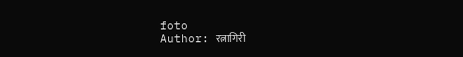foto
Author: रत्नागिरी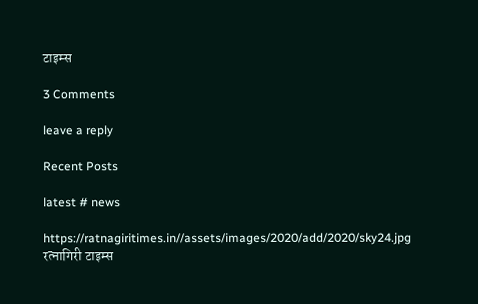टाइम्स

3 Comments

leave a reply

Recent Posts

latest # news

https://ratnagiritimes.in//assets/images/2020/add/2020/sky24.jpg
रत्नागिरी टाइम्स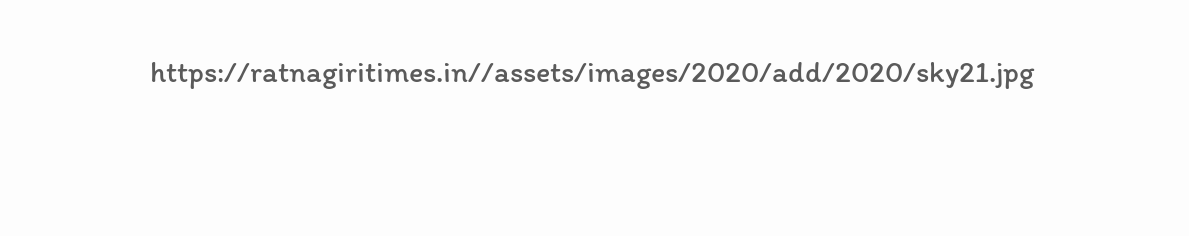https://ratnagiritimes.in//assets/images/2020/add/2020/sky21.jpg